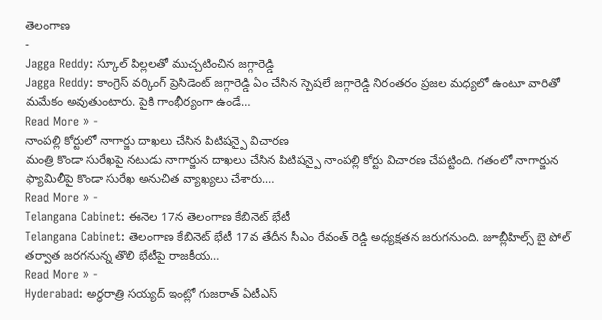తెలంగాణ
-
Jagga Reddy: స్కూల్ పిల్లలతో ముచ్చటించిన జగ్గారెడ్డి
Jagga Reddy: కాంగ్రెస్ వర్కింగ్ ప్రెసిడెంట్ జగ్గారెడ్డి ఏం చేసిన స్పెషలే జగ్గారెడ్డి నిరంతరం ప్రజల మధ్యలో ఉంటూ వారితో మమేకం అవుతుంటారు. పైకి గాంభీర్యంగా ఉండే…
Read More » -
నాంపల్లి కోర్టులో నాగార్జు దాఖలు చేసిన పిటిషన్పై విచారణ
మంత్రి కొండా సురేఖపై నటుడు నాగార్జున దాఖలు చేసిన పిటిషన్పై నాంపల్లి కోర్టు విచారణ చేపట్టింది. గతంలో నాగార్జున ఫ్యామిలీపై కొండా సురేఖ అనుచిత వ్యాఖ్యలు చేశారు.…
Read More » -
Telangana Cabinet: ఈనెల 17న తెలంగాణ కేబినెట్ భేటీ
Telangana Cabinet: తెలంగాణ కేబినెట్ భేటీ 17వ తేదీన సీఎం రేవంత్ రెడ్డి అధ్యక్షతన జరుగనుంది. జూబ్లీహిల్స్ బై పోల్ తర్వాత జరగనున్న తొలి భేటీపై రాజకీయ…
Read More » -
Hyderabad: అర్ధరాత్రి సయ్యద్ ఇంట్లో గుజరాత్ ఏటీఎస్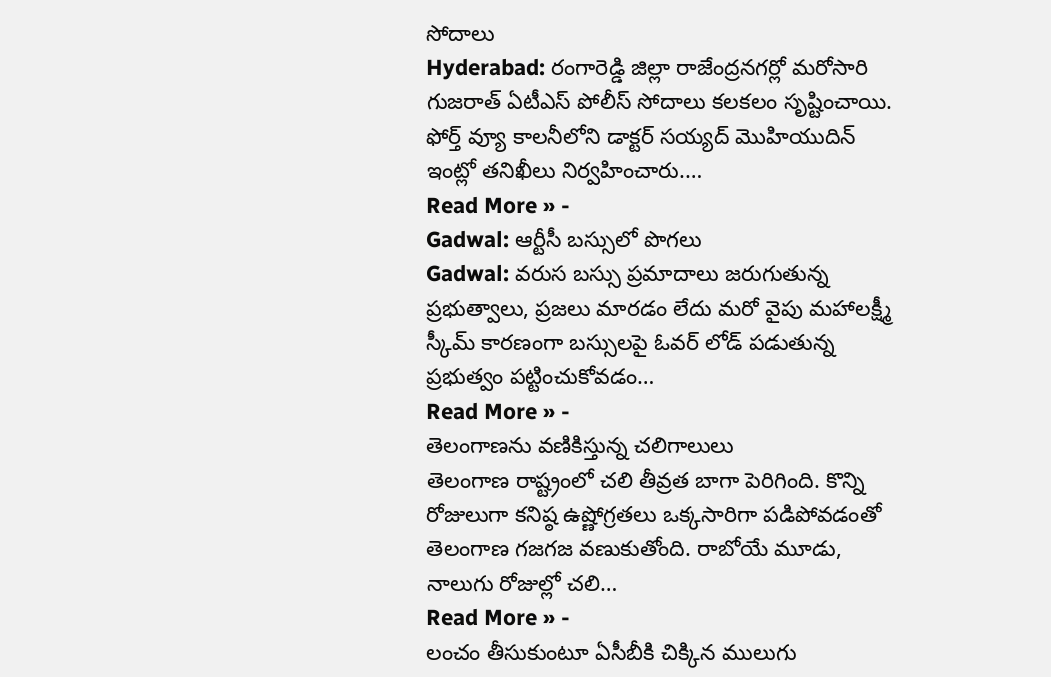సోదాలు
Hyderabad: రంగారెడ్డి జిల్లా రాజేంద్రనగర్లో మరోసారి గుజరాత్ ఏటీఎస్ పోలీస్ సోదాలు కలకలం సృష్టించాయి. ఫోర్త్ వ్యూ కాలనీలోని డాక్టర్ సయ్యద్ మొహియుదిన్ ఇంట్లో తనిఖీలు నిర్వహించారు.…
Read More » -
Gadwal: ఆర్టీసీ బస్సులో పొగలు
Gadwal: వరుస బస్సు ప్రమాదాలు జరుగుతున్న ప్రభుత్వాలు, ప్రజలు మారడం లేదు మరో వైపు మహాలక్ష్మీ స్కీమ్ కారణంగా బస్సులపై ఓవర్ లోడ్ పడుతున్న ప్రభుత్వం పట్టించుకోవడం…
Read More » -
తెలంగాణను వణికిస్తున్న చలిగాలులు
తెలంగాణ రాష్ట్రంలో చలి తీవ్రత బాగా పెరిగింది. కొన్ని రోజులుగా కనిష్ఠ ఉష్ణోగ్రతలు ఒక్కసారిగా పడిపోవడంతో తెలంగాణ గజగజ వణుకుతోంది. రాబోయే మూడు, నాలుగు రోజుల్లో చలి…
Read More » -
లంచం తీసుకుంటూ ఏసీబీకి చిక్కిన ములుగు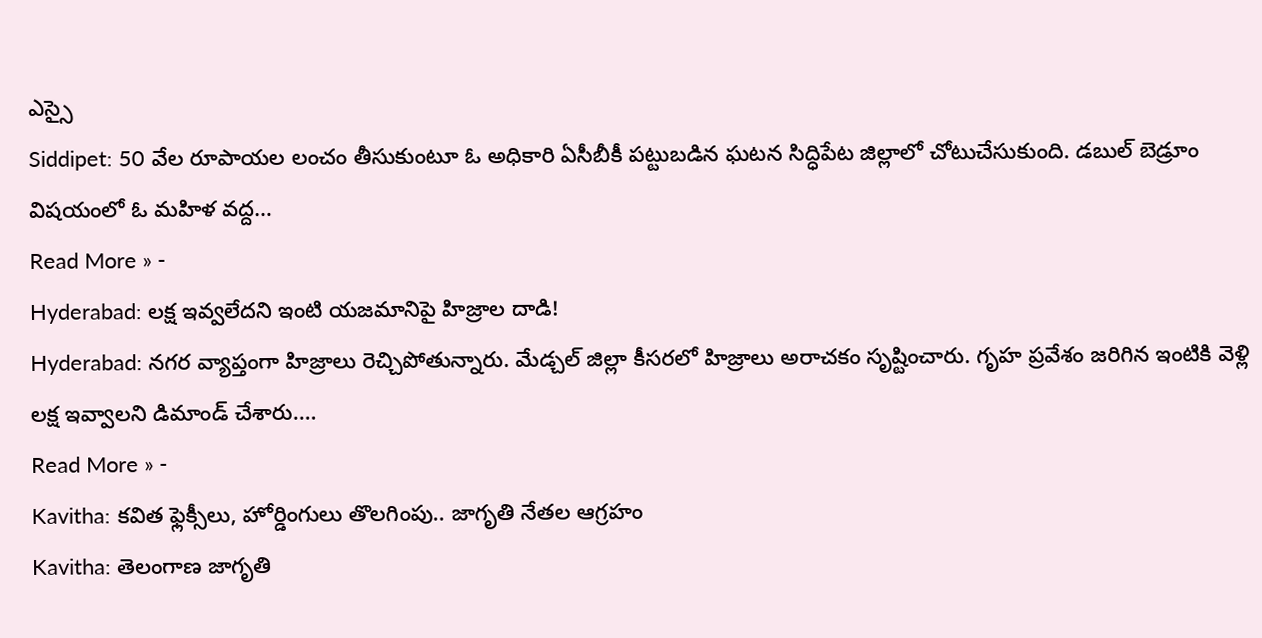ఎస్సై
Siddipet: 50 వేల రూపాయల లంచం తీసుకుంటూ ఓ అధికారి ఏసీబీకీ పట్టుబడిన ఘటన సిద్ధిపేట జిల్లాలో చోటుచేసుకుంది. డబుల్ బెడ్రూం విషయంలో ఓ మహిళ వద్ద…
Read More » -
Hyderabad: లక్ష ఇవ్వలేదని ఇంటి యజమానిపై హిజ్రాల దాడి!
Hyderabad: నగర వ్యాప్తంగా హిజ్రాలు రెచ్చిపోతున్నారు. మేడ్చల్ జిల్లా కీసరలో హిజ్రాలు అరాచకం సృష్టించారు. గృహ ప్రవేశం జరిగిన ఇంటికి వెళ్లి లక్ష ఇవ్వాలని డిమాండ్ చేశారు.…
Read More » -
Kavitha: కవిత ఫ్లెక్సీలు, హోర్డింగులు తొలగింపు.. జాగృతి నేతల ఆగ్రహం
Kavitha: తెలంగాణ జాగృతి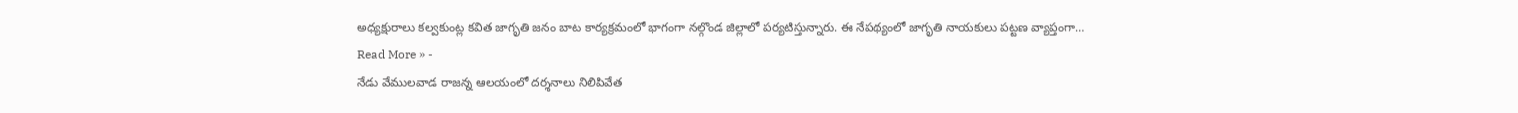అధ్యక్షురాలు కల్వకుంట్ల కవిత జాగృతి జనం బాట కార్యక్రమంలో భాగంగా నల్గొండ జిల్లాలో పర్యటిస్తున్నారు. ఈ నేపథ్యంలో జాగృతి నాయకులు పట్టణ వ్యాప్తంగా…
Read More » -
నేడు వేములవాడ రాజన్న ఆలయంలో దర్శనాలు నిలిపివేత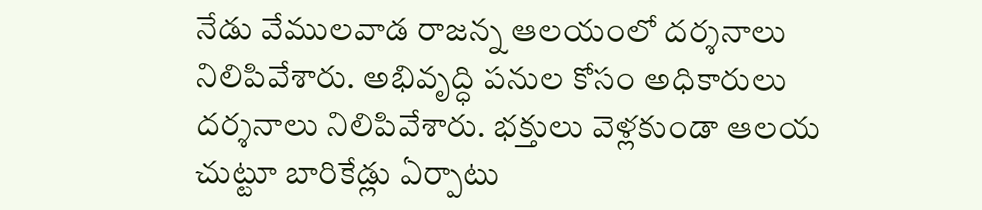నేడు వేములవాడ రాజన్న ఆలయంలో దర్శనాలు నిలిపివేశారు. అభివృద్ధి పనుల కోసం అధికారులు దర్శనాలు నిలిపివేశారు. భక్తులు వెళ్లకుండా ఆలయ చుట్టూ బారికేడ్లు ఏర్పాటు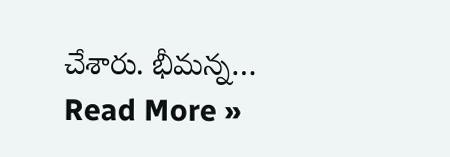చేశారు. భీమన్న…
Read More »